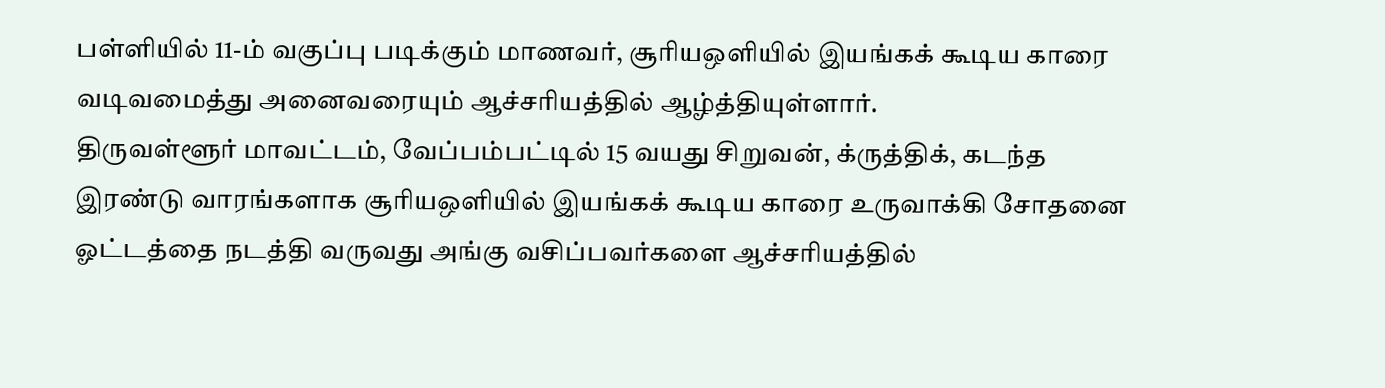பள்ளியில் 11-ம் வகுப்பு படிக்கும் மாணவர், சூரியஒளியில் இயங்கக் கூடிய காரை வடிவமைத்து அனைவரையும் ஆச்சரியத்தில் ஆழ்த்தியுள்ளார்.
திருவள்ளூர் மாவட்டம், வேப்பம்பட்டில் 15 வயது சிறுவன், க்ருத்திக், கடந்த இரண்டு வாரங்களாக சூரியஒளியில் இயங்கக் கூடிய காரை உருவாக்கி சோதனை ஓட்டத்தை நடத்தி வருவது அங்கு வசிப்பவர்களை ஆச்சரியத்தில்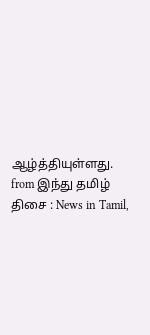ஆழ்த்தியுள்ளது.
from இந்து தமிழ் திசை : News in Tamil,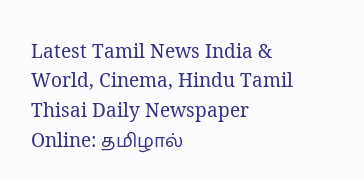Latest Tamil News India & World, Cinema, Hindu Tamil Thisai Daily Newspaper Online: தமிழால்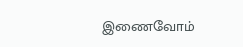இணைவோம்